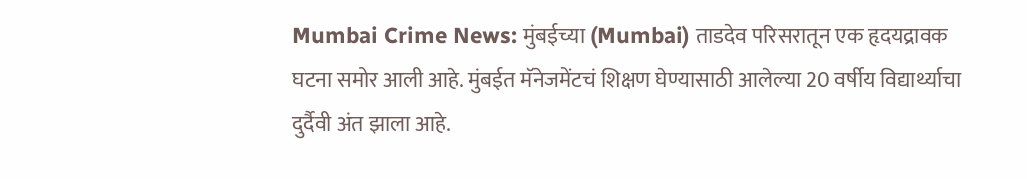Mumbai Crime News: मुंबईच्या (Mumbai) ताडदेव परिसरातून एक हृदयद्रावक घटना समोर आली आहे. मुंबईत मॅनेजमेंटचं शिक्षण घेण्यासाठी आलेल्या 20 वर्षीय विद्यार्थ्याचा दुर्दैवी अंत झाला आहे.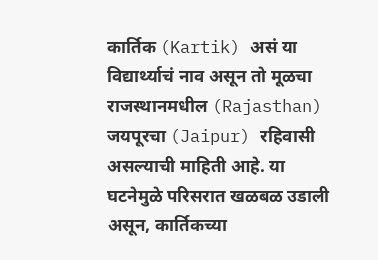कार्तिक (Kartik) असं या विद्यार्थ्याचं नाव असून तो मूळचा राजस्थानमधील (Rajasthan) जयपूरचा (Jaipur) रहिवासी असल्याची माहिती आहे. या घटनेमुळे परिसरात खळबळ उडाली असून, कार्तिकच्या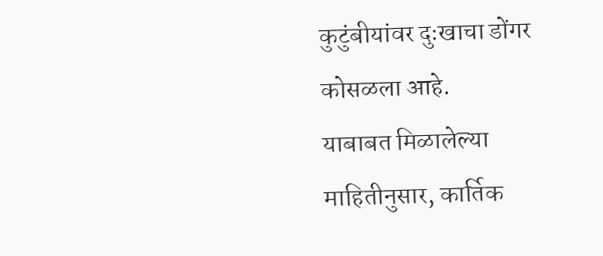कुटुंबीयांवर दुःखाचा डोंगर कोसळला आहे.
याबाबत मिळालेल्या माहितीनुसार, कार्तिक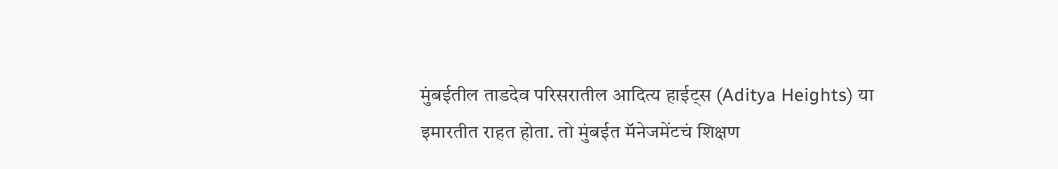मुंबईतील ताडदेव परिसरातील आदित्य हाईट्स (Aditya Heights) या इमारतीत राहत होता. तो मुंबईत मॅनेजमेंटचं शिक्षण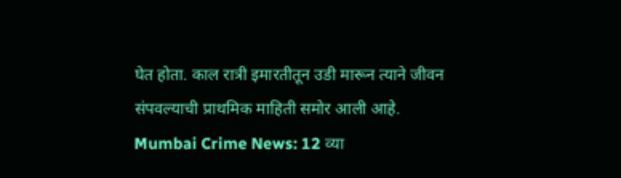घेत होता. काल रात्री इमारतीतून उडी मारून त्याने जीवन संपवल्याची प्राथमिक माहिती समोर आली आहे.
Mumbai Crime News: 12 व्या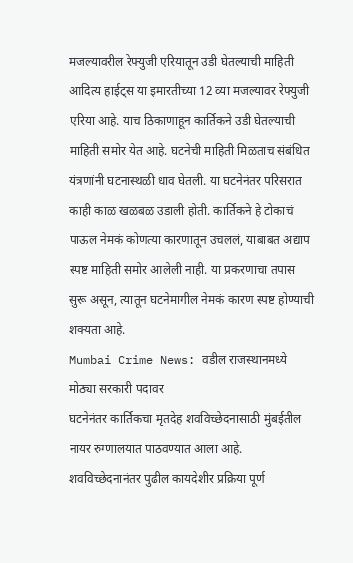मजल्यावरील रेफ्युजी एरियातून उडी घेतल्याची माहिती
आदित्य हाईट्स या इमारतीच्या 12 व्या मजल्यावर रेफ्युजी एरिया आहे. याच ठिकाणाहून कार्तिकने उडी घेतल्याची माहिती समोर येत आहे. घटनेची माहिती मिळताच संबंधित यंत्रणांनी घटनास्थळी धाव घेतली. या घटनेनंतर परिसरात काही काळ खळबळ उडाली होती. कार्तिकने हे टोकाचं पाऊल नेमकं कोणत्या कारणातून उचललं, याबाबत अद्याप स्पष्ट माहिती समोर आलेली नाही. या प्रकरणाचा तपास सुरू असून, त्यातून घटनेमागील नेमकं कारण स्पष्ट होण्याची शक्यता आहे.
Mumbai Crime News: वडील राजस्थानमध्ये मोठ्या सरकारी पदावर
घटनेनंतर कार्तिकचा मृतदेह शवविच्छेदनासाठी मुंबईतील नायर रुग्णालयात पाठवण्यात आला आहे. शवविच्छेदनानंतर पुढील कायदेशीर प्रक्रिया पूर्ण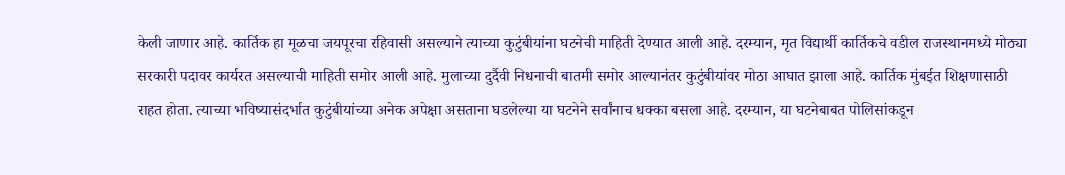केली जाणार आहे. कार्तिक हा मूळचा जयपूरचा रहिवासी असल्याने त्याच्या कुटुंबीयांना घटनेची माहिती देण्यात आली आहे. दरम्यान, मृत विद्यार्थी कार्तिकचे वडील राजस्थानमध्ये मोठ्या सरकारी पदावर कार्यरत असल्याची माहिती समोर आली आहे. मुलाच्या दुर्दैवी निधनाची बातमी समोर आल्यानंतर कुटुंबीयांवर मोठा आघात झाला आहे. कार्तिक मुंबईत शिक्षणासाठी राहत होता. त्याच्या भविष्यासंदर्भात कुटुंबीयांच्या अनेक अपेक्षा असताना घडलेल्या या घटनेने सर्वांनाच धक्का बसला आहे. दरम्यान, या घटनेबाबत पोलिसांकडून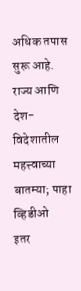अधिक तपास सुरू आहे.
राज्य आणि देश-विदेशातील महत्त्वाच्या बातम्या; पाहा व्हिडीओ
इतर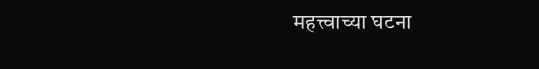महत्त्वाच्या घटना